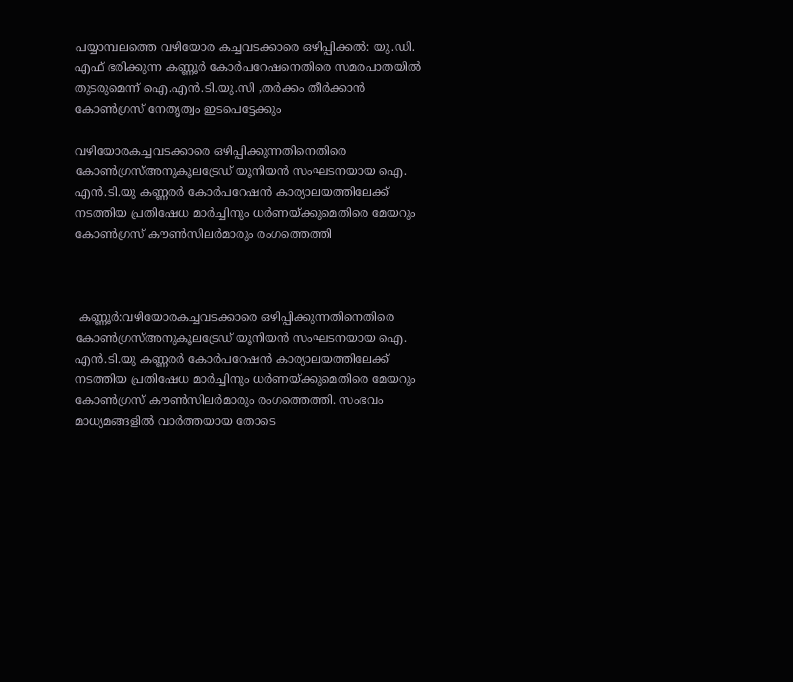പയ്യാമ്പലത്തെ വഴിയോര കച്ചവടക്കാരെ ഒഴിപ്പിക്കല്‍: യു.ഡി. എഫ് ഭരിക്കുന്ന കണ്ണൂര്‍ കോര്‍പറേഷനെതിരെ സമരപാതയില്‍ തുടരുമെന്ന് ഐ.എന്‍.ടി.യു.സി ,തര്‍ക്കം തീര്‍ക്കാന്‍ കോണ്‍ഗ്രസ് നേതൃത്വം ഇടപെട്ടേക്കും

വഴിയോരകച്ചവടക്കാരെ ഒഴിപ്പിക്കുന്നതിനെതിരെ കോണ്‍ഗ്രസ്അനുകൂലട്രേഡ് യൂനിയന്‍ സംഘടനയായ ഐ. എന്‍.ടി.യു കണ്ണരര്‍ കോര്‍പറേഷന്‍ കാര്യാലയത്തിലേക്ക് നടത്തിയ പ്രതിഷേധ മാര്‍ച്ചിനും ധര്‍ണയ്ക്കുമെതിരെ മേയറും കോണ്‍ഗ്രസ് കൗണ്‍സിലര്‍മാരും രംഗത്തെത്തി



 കണ്ണൂര്‍:വഴിയോരകച്ചവടക്കാരെ ഒഴിപ്പിക്കുന്നതിനെതിരെ കോണ്‍ഗ്രസ്അനുകൂലട്രേഡ് യൂനിയന്‍ സംഘടനയായ ഐ. എന്‍.ടി.യു കണ്ണരര്‍ കോര്‍പറേഷന്‍ കാര്യാലയത്തിലേക്ക് നടത്തിയ പ്രതിഷേധ മാര്‍ച്ചിനും ധര്‍ണയ്ക്കുമെതിരെ മേയറും കോണ്‍ഗ്രസ് കൗണ്‍സിലര്‍മാരും രംഗത്തെത്തി. സംഭവം മാധ്യമങ്ങളില്‍ വാര്‍ത്തയായ തോടെ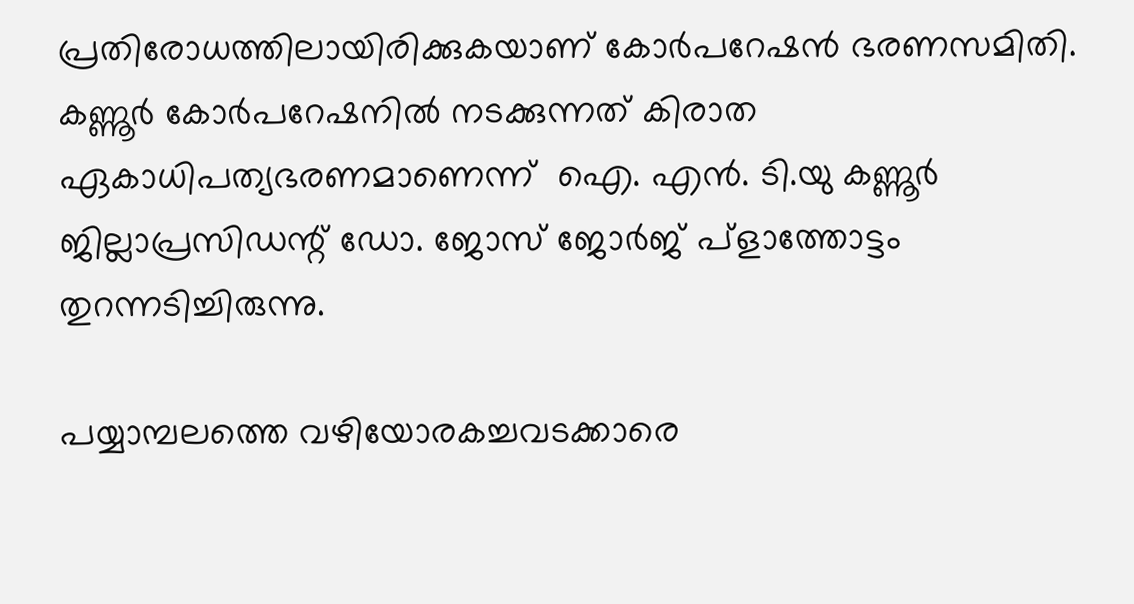പ്രതിരോധത്തിലായിരിക്കുകയാണ് കോര്‍പറേഷന്‍ ഭരണസമിതി. കണ്ണൂര്‍ കോര്‍പറേഷനില്‍ നടക്കുന്നത് കിരാത ഏകാധിപത്യഭരണമാണെന്ന്  ഐ. എന്‍. ടി.യു കണ്ണൂര്‍ ജില്ലാപ്രസിഡന്റ് ഡോ. ജോസ് ജോര്‍ജ് പ്‌ളാത്തോട്ടം തുറന്നടിച്ചിരുന്നു.

പയ്യാമ്പലത്തെ വഴിയോരകച്ചവടക്കാരെ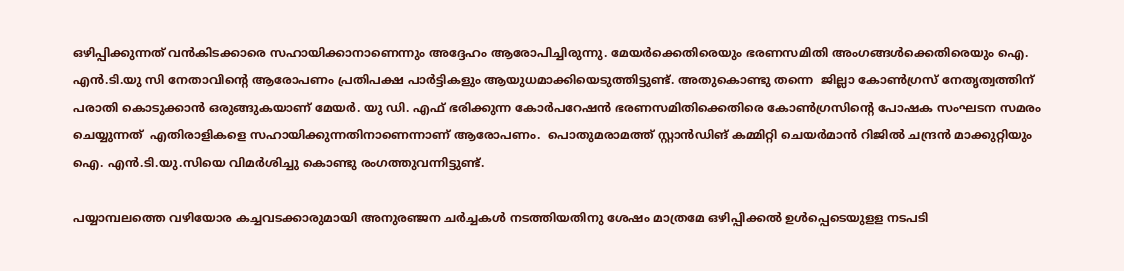ഒഴിപ്പിക്കുന്നത് വന്‍കിടക്കാരെ സഹായിക്കാനാണെന്നും അദ്ദേഹം ആരോപിച്ചിരുന്നു. മേയര്‍ക്കെതിരെയും ഭരണസമിതി അംഗങ്ങള്‍ക്കെതിരെയും ഐ. എന്‍.ടി.യു സി നേതാവിന്റെ ആരോപണം പ്രതിപക്ഷ പാര്‍ട്ടികളും ആയുധമാക്കിയെടുത്തിട്ടുണ്ട്. അതുകൊണ്ടു തന്നെ  ജില്ലാ കോണ്‍ഗ്രസ് നേതൃത്വത്തിന് പരാതി കൊടുക്കാന്‍ ഒരുങ്ങുകയാണ് മേയര്‍. യു ഡി. എഫ് ഭരിക്കുന്ന കോര്‍പറേഷന്‍ ഭരണസമിതിക്കെതിരെ കോണ്‍ഗ്രസിന്റെ പോഷക സംഘടന സമരം ചെയ്യുന്നത്  എതിരാളികളെ സഹായിക്കുന്നതിനാണെന്നാണ് ആരോപണം.  പൊതുമരാമത്ത് സ്റ്റാന്‍ഡിങ് കമ്മിറ്റി ചെയര്‍മാന്‍ റിജില്‍ ചന്ദ്രന്‍ മാക്കുറ്റിയും ഐ. എന്‍.ടി.യു.സിയെ വിമര്‍ശിച്ചു കൊണ്ടു രംഗത്തുവന്നിട്ടുണ്ട്.

പയ്യാമ്പലത്തെ വഴിയോര കച്ചവടക്കാരുമായി അനുരഞ്ജന ചര്‍ച്ചകള്‍ നടത്തിയതിനു ശേഷം മാത്രമേ ഒഴിപ്പിക്കല്‍ ഉള്‍പ്പെടെയുളള നടപടി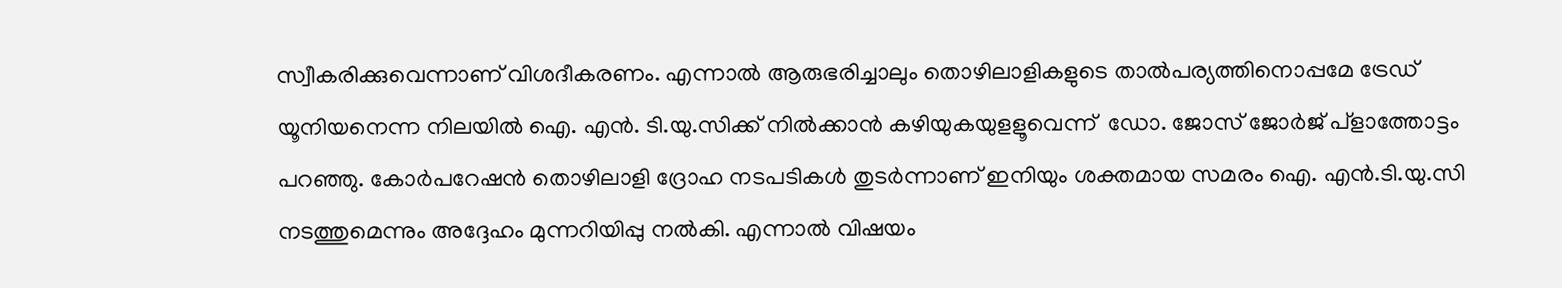സ്വീകരിക്കുവെന്നാണ് വിശദീകരണം. എന്നാല്‍ ആരുഭരിച്ചാലും തൊഴിലാളികളുടെ താല്‍പര്യത്തിനൊപ്പമേ ട്രേഡ് യൂനിയനെന്ന നിലയില്‍ ഐ. എന്‍. ടി.യു.സിക്ക് നില്‍ക്കാന്‍ കഴിയുകയുളളൂവെന്ന്  ഡോ. ജോസ് ജോര്‍ജ് പ്‌ളാത്തോട്ടം പറഞ്ഞു. കോര്‍പറേഷന്‍ തൊഴിലാളി ദ്രോഹ നടപടികള്‍ തുടര്‍ന്നാണ് ഇനിയും ശക്തമായ സമരം ഐ. എന്‍.ടി.യു.സി നടത്തുമെന്നും അദ്ദേഹം മുന്നറിയിപ്പു നല്‍കി. എന്നാല്‍ വിഷയം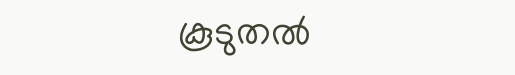കൂടുതല്‍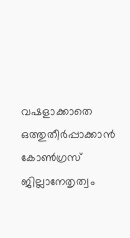വഷളാക്കാതെ  ഒത്തുതീര്‍പ്പാക്കാന്‍ കോണ്‍ഗ്രസ് ജില്ലാനേതൃത്വം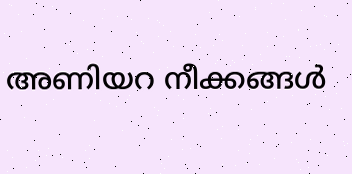അണിയറ നീക്കങ്ങള്‍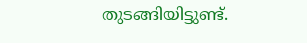തുടങ്ങിയിട്ടുണ്ട്.